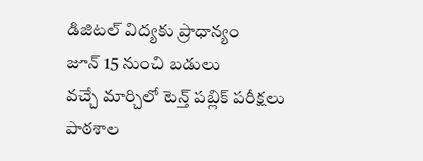డిజిటల్ విద్యకు ప్రాధాన్యం
జూన్ 15 నుంచి బడులు
వచ్చే మార్చిలో టెన్త్ పబ్లిక్ పరీక్షలు
పాఠశాల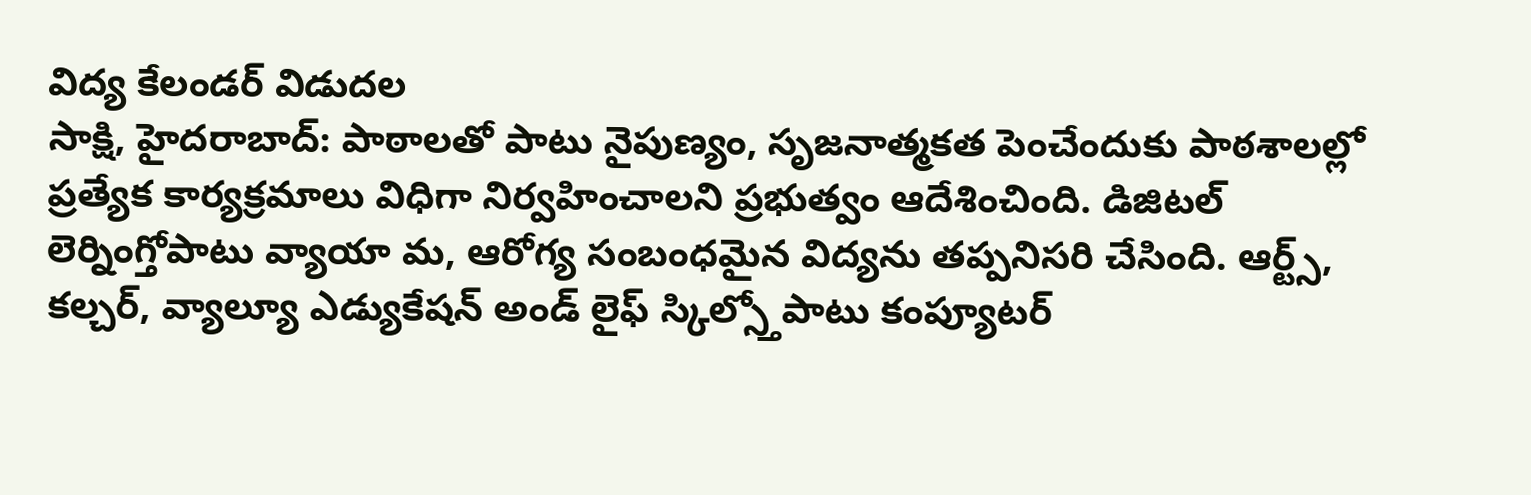విద్య కేలండర్ విడుదల
సాక్షి, హైదరాబాద్: పాఠాలతో పాటు నైపుణ్యం, సృజనాత్మకత పెంచేందుకు పాఠశాలల్లో ప్రత్యేక కార్యక్రమాలు విధిగా నిర్వహించాలని ప్రభుత్వం ఆదేశించింది. డిజిటల్ లెర్నింగ్తోపాటు వ్యాయా మ, ఆరోగ్య సంబంధమైన విద్యను తప్పనిసరి చేసింది. ఆర్ట్స్, కల్చర్, వ్యాల్యూ ఎడ్యుకేషన్ అండ్ లైఫ్ స్కిల్స్తోపాటు కంప్యూటర్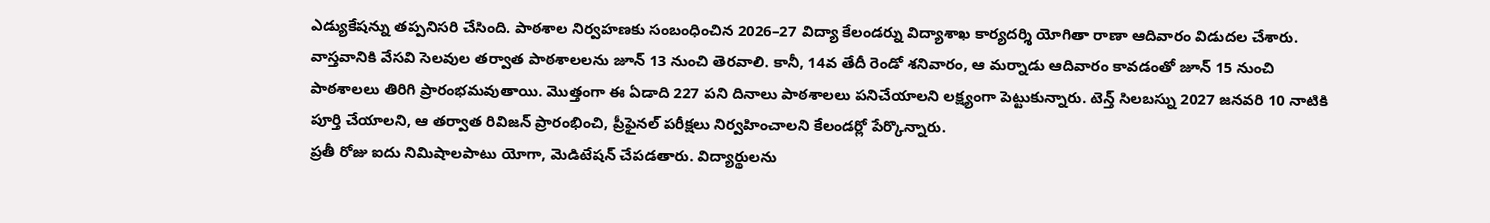ఎడ్యుకేషన్ను తప్పనిసరి చేసింది. పాఠశాల నిర్వహణకు సంబంధించిన 2026–27 విద్యా కేలండర్ను విద్యాశాఖ కార్యదర్శి యోగితా రాణా ఆదివారం విడుదల చేశారు.
వాస్తవానికి వేసవి సెలవుల తర్వాత పాఠశాలలను జూన్ 13 నుంచి తెరవాలి. కానీ, 14వ తేదీ రెండో శనివారం, ఆ మర్నాడు ఆదివారం కావడంతో జూన్ 15 నుంచి పాఠశాలలు తిరిగి ప్రారంభమవుతాయి. మొత్తంగా ఈ ఏడాది 227 పని దినాలు పాఠశాలలు పనిచేయాలని లక్ష్యంగా పెట్టుకున్నారు. టెన్త్ సిలబస్ను 2027 జనవరి 10 నాటికి పూర్తి చేయాలని, ఆ తర్వాత రివిజన్ ప్రారంభించి, ప్రీఫైనల్ పరీక్షలు నిర్వహించాలని కేలండర్లో పేర్కొన్నారు.
ప్రతీ రోజు ఐదు నిమిషాలపాటు యోగా, మెడిటేషన్ చేపడతారు. విద్యార్థులను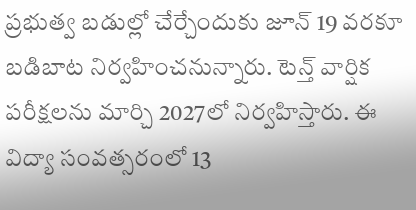ప్రభుత్వ బడుల్లో చేర్చేందుకు జూన్ 19 వరకూ బడిబాట నిర్వహించనున్నారు. టెన్త్ వార్షిక పరీక్షలను మార్చి 2027లో నిర్వహిస్తారు. ఈ విద్యా సంవత్సరంలో 13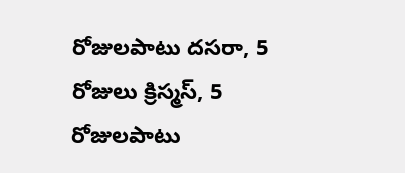రోజులపాటు దసరా, 5 రోజులు క్రిస్మస్, 5 రోజులపాటు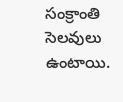సంక్రాంతి సెలవులు ఉంటాయి.